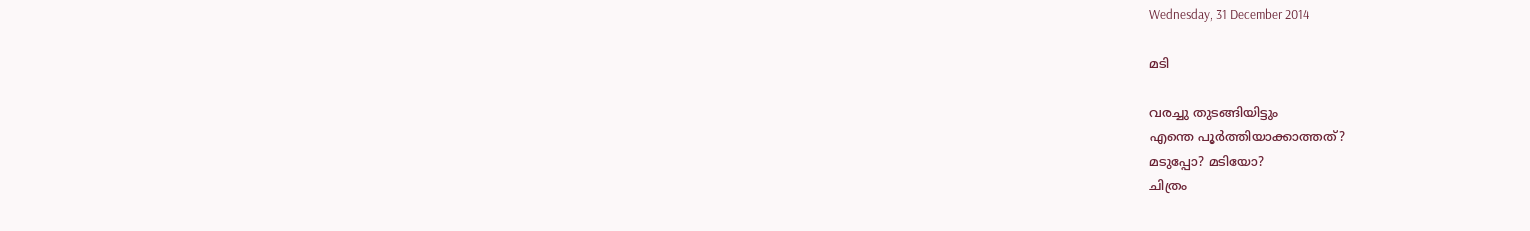Wednesday, 31 December 2014

മടി

വരച്ചു തുടങ്ങിയിട്ടും
എന്തെ പൂര്‍ത്തിയാക്കാത്തത്?
മടുപ്പോ? മടിയോ?
ചിത്രം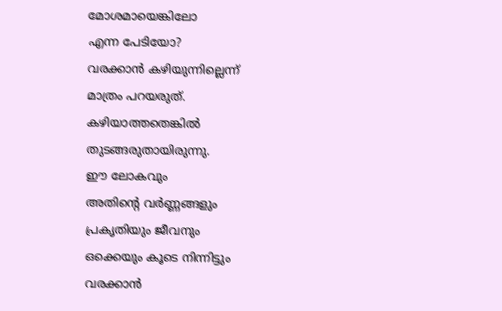മോശമായെങ്കിലോ
എന്ന പേടിയോ?
വരക്കാന്‍ കഴിയുന്നില്ലെന്ന്
മാത്രം പറയരുത്.
കഴിയാത്തതെങ്കില്‍
തുടങ്ങരുതായിരുന്നു.
ഈ ലോകവും
അതിന്റെ വര്‍ണ്ണങ്ങളും
പ്രകൃതിയും ജീവനും
ഒക്കെയും കൂടെ നിന്നിട്ടും
വരക്കാന്‍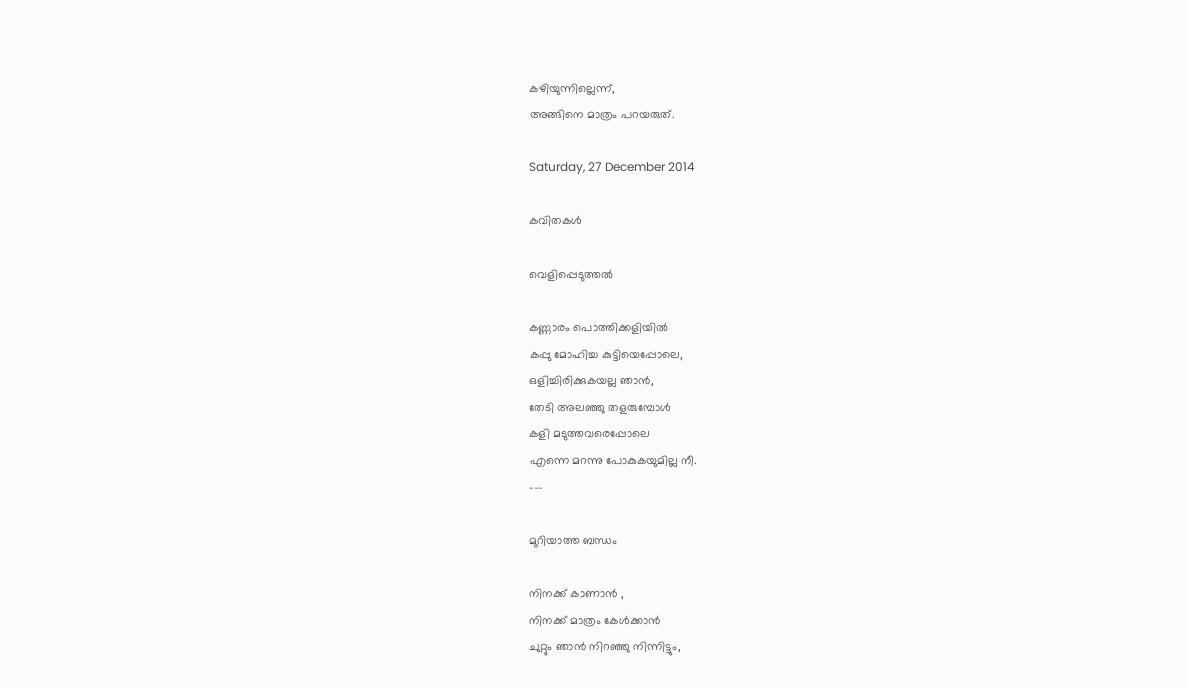കഴിയുന്നില്ലെന്ന്,
അങ്ങിനെ മാത്രം പറയരുത്.

Saturday, 27 December 2014

കവിതകള്‍

വെളിപ്പെടുത്തല്‍

കണ്ണാരം പൊത്തിക്കളിയില്‍
കപ്പു മോഹിച്ച കുട്ടിയെപ്പോലെ,
ഒളിച്ചിരിക്കുകയല്ല ഞാന്‍,
തേടി അലഞ്ഞു തളരുമ്പോള്‍
കളി മടുത്തവരെപ്പോലെ
എന്നെ മറന്നു പോകുകയുമില്ല നീ.
---

മുറിയാത്ത ബന്ധം

നിനക്ക് കാണാന്‍ ,
നിനക്ക് മാത്രം കേള്‍ക്കാന്‍
ചുറ്റും ഞാന്‍ നിറഞ്ഞു നിന്നിട്ടും,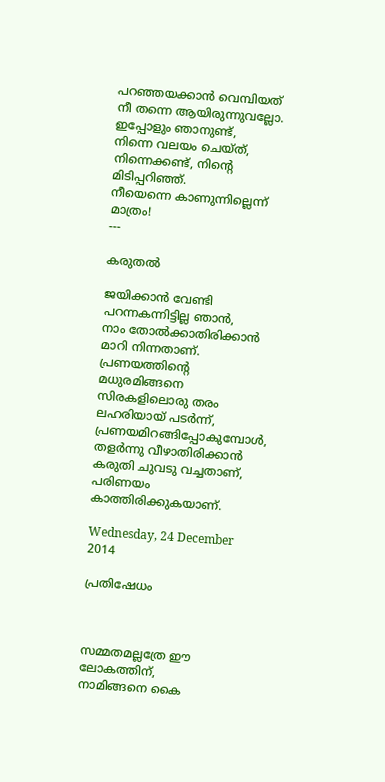പറഞ്ഞയക്കാന്‍ വെമ്പിയത്
നീ തന്നെ ആയിരുന്നുവല്ലോ.
ഇപ്പോളും ഞാനുണ്ട്,
നിന്നെ വലയം ചെയ്ത്,
നിന്നെക്കണ്ട്, നിന്റെ മിടിപ്പറിഞ്ഞ്.
നീയെന്നെ കാണുന്നില്ലെന്ന് മാത്രം!
---

കരുതല്‍

ജയിക്കാന്‍ വേണ്ടി
പറന്നകന്നിട്ടില്ല ഞാന്‍,
നാം തോല്‍ക്കാതിരിക്കാന്‍
മാറി നിന്നതാണ്.
പ്രണയത്തിന്റെ മധുരമിങ്ങനെ
സിരകളിലൊരു തരം
ലഹരിയായ് പടര്‍ന്ന്‍,
പ്രണയമിറങ്ങിപ്പോകുമ്പോള്‍,
തളര്‍ന്നു വീഴാതിരിക്കാന്‍
കരുതി ചുവടു വച്ചതാണ്,
പരിണയം കാത്തിരിക്കുകയാണ്.

Wednesday, 24 December 2014

പ്രതിഷേധം



സമ്മതമല്ലത്രേ ഈ ലോകത്തിന്,
നാമിങ്ങനെ കൈ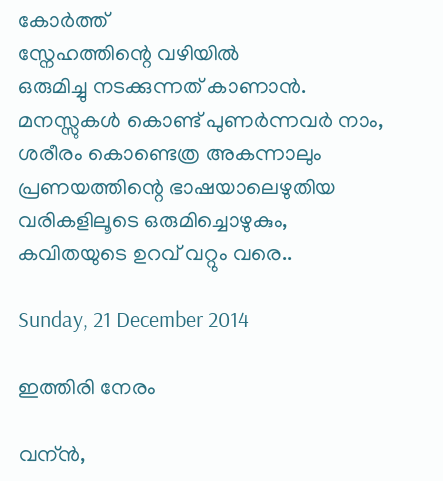കോര്‍ത്ത്
സ്നേഹത്തിന്റെ വഴിയില്‍
ഒരുമിച്ചു നടക്കുന്നത് കാണാന്‍.
മനസ്സുകള്‍ കൊണ്ട് പുണര്‍ന്നവര്‍ നാം,
ശരീരം കൊണ്ടെത്ര അകന്നാലും
പ്രണയത്തിന്റെ ഭാഷയാലെഴുതിയ
വരികളിലൂടെ ഒരുമിച്ചൊഴുകും,
കവിതയുടെ ഉറവ് വറ്റും വരെ..

Sunday, 21 December 2014

ഇത്തിരി നേരം

വന്ന്‍,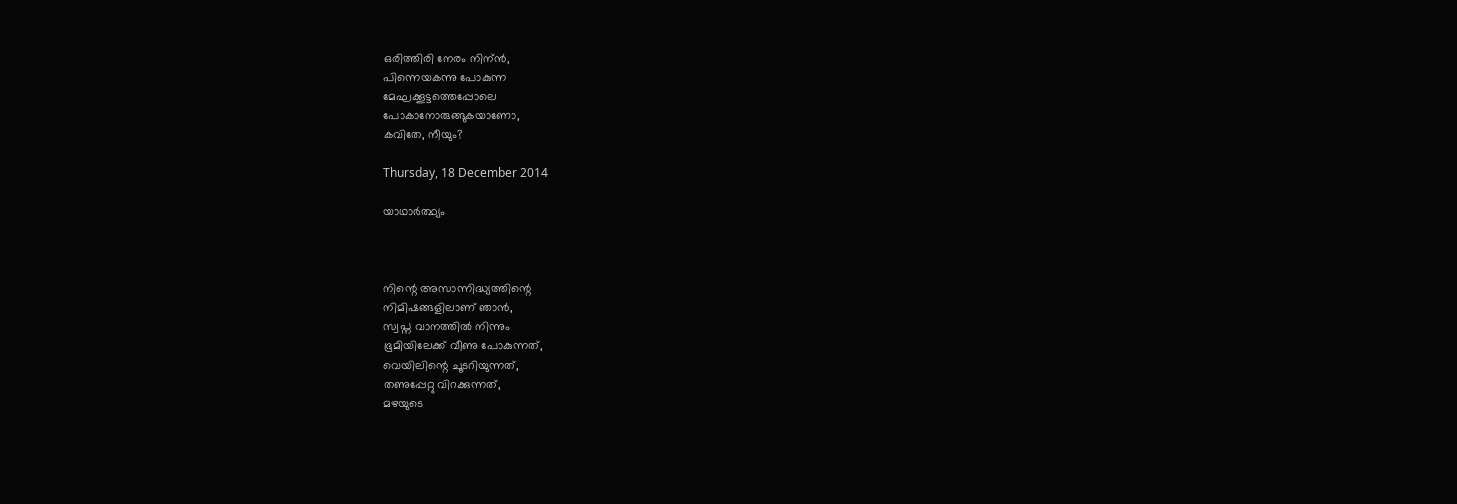ഒരിത്തിരി നേരം നിന്ന്‍,
പിന്നെയകന്നു പോകുന്ന
മേഘക്കൂട്ടത്തെപ്പോലെ
പോകാനോരുങ്ങുകയാണോ,
കവിതേ, നീയും?

Thursday, 18 December 2014

യാഥാര്‍ത്ഥ്യം



നിന്റെ അസാന്നിദ്ധ്യത്തിന്റെ
നിമിഷങ്ങളിലാണ് ഞാന്‍,
സ്വപ്ന വാനത്തില്‍ നിന്നും
ഭൂമിയിലേക്ക് വീണു പോകുന്നത്,
വെയിലിന്റെ ചൂടറിയുന്നത്,
തണുപ്പേറ്റു വിറക്കുന്നത്,
മഴയുടെ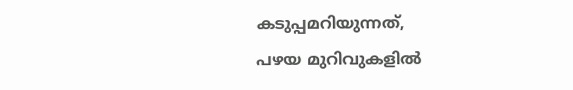കടുപ്പമറിയുന്നത്,
പഴയ മുറിവുകളില്‍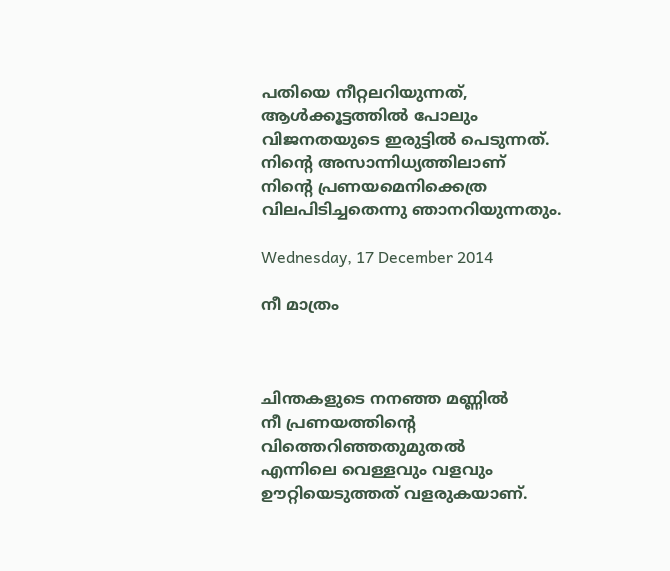പതിയെ നീറ്റലറിയുന്നത്,
ആള്‍ക്കൂട്ടത്തില്‍ പോലും
വിജനതയുടെ ഇരുട്ടില്‍ പെടുന്നത്.
നിന്റെ അസാന്നിധ്യത്തിലാണ്
നിന്റെ പ്രണയമെനിക്കെത്ര
വിലപിടിച്ചതെന്നു ഞാനറിയുന്നതും.

Wednesday, 17 December 2014

നീ മാത്രം



ചിന്തകളുടെ നനഞ്ഞ മണ്ണില്‍
നീ പ്രണയത്തിന്റെ
വിത്തെറിഞ്ഞതുമുതല്‍
എന്നിലെ വെള്ളവും വളവും
ഊറ്റിയെടുത്തത് വളരുകയാണ്.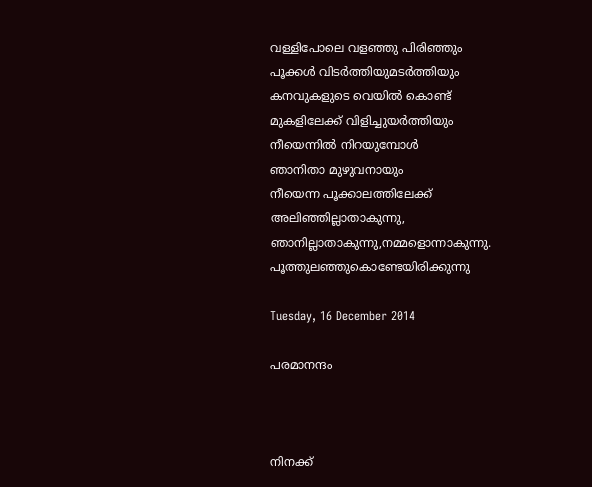വള്ളിപോലെ വളഞ്ഞു പിരിഞ്ഞും
പൂക്കള്‍ വിടര്‍ത്തിയുമടര്‍ത്തിയും
കനവുകളുടെ വെയില്‍ കൊണ്ട്
മുകളിലേക്ക് വിളിച്ചുയര്‍ത്തിയും
നീയെന്നില്‍ നിറയുമ്പോള്‍
ഞാനിതാ മുഴുവനായും
നീയെന്ന പൂക്കാലത്തിലേക്ക്
അലിഞ്ഞില്ലാതാകുന്നു,
ഞാനില്ലാതാകുന്നു,നമ്മളൊന്നാകുന്നു.
പൂത്തുലഞ്ഞുകൊണ്ടേയിരിക്കുന്നു

Tuesday, 16 December 2014

പരമാനന്ദം



നിനക്ക്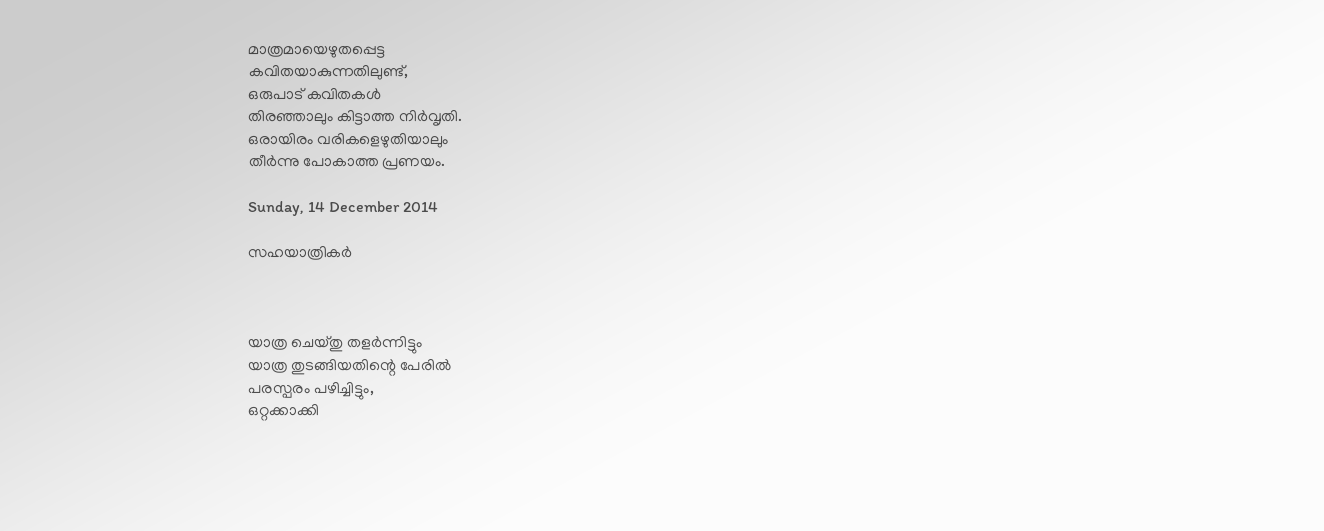മാത്രമായെഴുതപ്പെട്ട
കവിതയാകുന്നതിലുണ്ട്,
ഒരുപാട് കവിതകള്‍
തിരഞ്ഞാലും കിട്ടാത്ത നിര്‍വൃതി.
ഒരായിരം വരികളെഴുതിയാലും
തീര്‍ന്നു പോകാത്ത പ്രണയം.

Sunday, 14 December 2014

സഹയാത്രികര്‍



യാത്ര ചെയ്തു തളര്‍ന്നിട്ടും
യാത്ര തുടങ്ങിയതിന്റെ പേരില്‍
പരസ്പരം പഴിച്ചിട്ടും,
ഒറ്റക്കാക്കി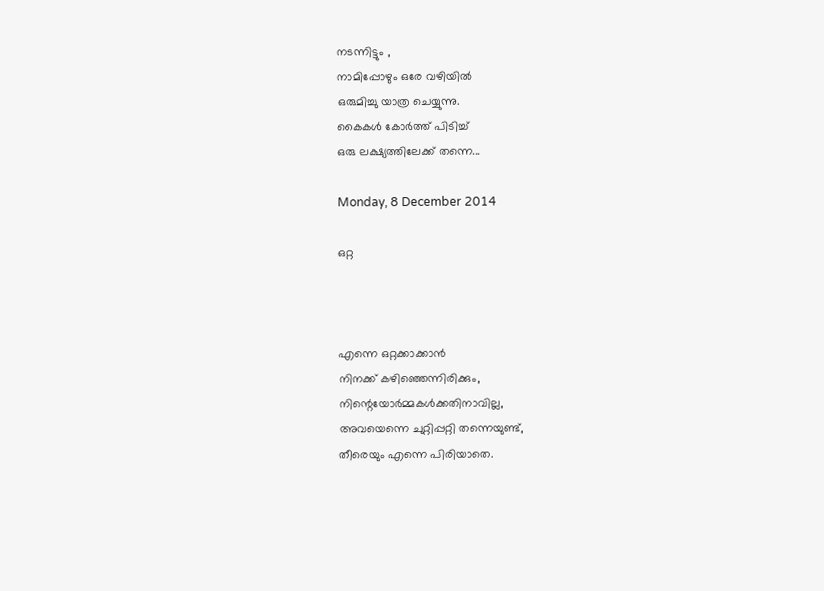നടന്നിട്ടും ,
നാമിപ്പോഴും ഒരേ വഴിയില്‍
ഒരുമിച്ചു യാത്ര ചെയ്യുന്നു.
കൈകള്‍ കോര്‍ത്ത് പിടിച്ച്
ഒരു ലക്ഷ്യത്തിലേക്ക് തന്നെ...

Monday, 8 December 2014

ഒറ്റ



എന്നെ ഒറ്റക്കാക്കാന്‍
നിനക്ക് കഴിഞ്ഞെന്നിരിക്കും,
നിന്റെയോര്‍മ്മകള്‍ക്കതിനാവില്ല,
അവയെന്നെ ചുറ്റിപ്പറ്റി തന്നെയുണ്ട്‌,
തീരെയും എന്നെ പിരിയാതെ.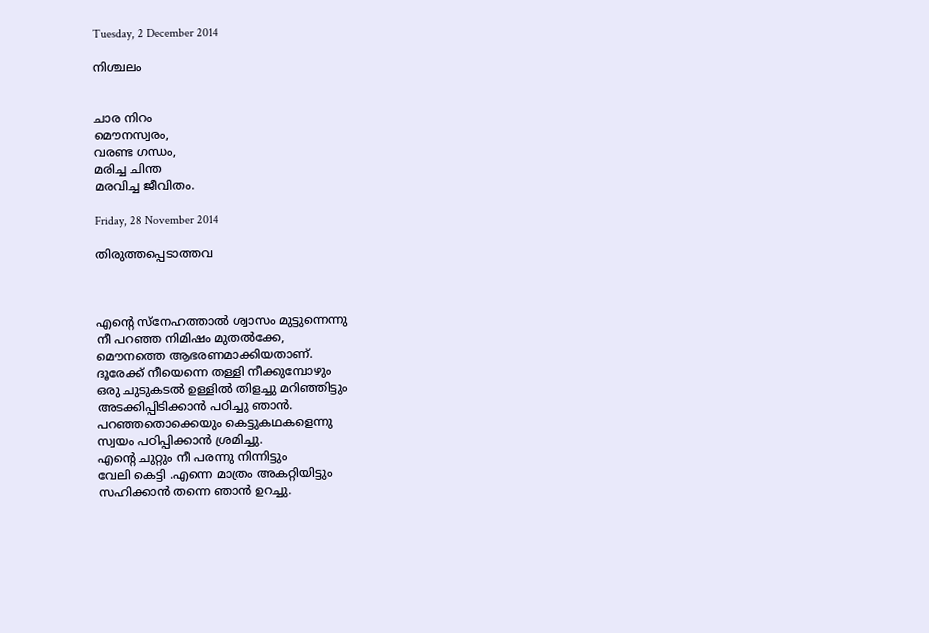Tuesday, 2 December 2014

നിശ്ചലം


ചാര നിറം
മൌനസ്വരം,
വരണ്ട ഗന്ധം,
മരിച്ച ചിന്ത
മരവിച്ച ജീവിതം.

Friday, 28 November 2014

തിരുത്തപ്പെടാത്തവ



എന്റെ സ്നേഹത്താല്‍ ശ്വാസം മുട്ടുന്നെന്നു
നീ പറഞ്ഞ നിമിഷം മുതല്‍ക്കേ,
മൌനത്തെ ആഭരണമാക്കിയതാണ്.
ദൂരേക്ക് നീയെന്നെ തള്ളി നീക്കുമ്പോഴും
ഒരു ചുടുകടല്‍ ഉള്ളില്‍ തിളച്ചു മറിഞ്ഞിട്ടും
അടക്കിപ്പിടിക്കാന്‍ പഠിച്ചു ഞാന്‍.
പറഞ്ഞതൊക്കെയും കെട്ടുകഥകളെന്നു
സ്വയം പഠിപ്പിക്കാന്‍ ശ്രമിച്ചു.
എന്റെ ചുറ്റും നീ പരന്നു നിന്നിട്ടും
വേലി കെട്ടി .എന്നെ മാത്രം അകറ്റിയിട്ടും
സഹിക്കാന്‍ തന്നെ ഞാന്‍ ഉറച്ചു.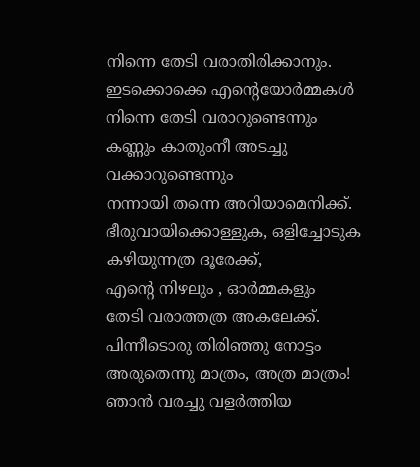നിന്നെ തേടി വരാതിരിക്കാനും.
ഇടക്കൊക്കെ എന്റെയോര്‍മ്മകള്‍
നിന്നെ തേടി വരാറുണ്ടെന്നും
കണ്ണും കാതുംനീ അടച്ചു വക്കാറുണ്ടെന്നും
നന്നായി തന്നെ അറിയാമെനിക്ക്.
ഭീരുവായിക്കൊള്ളുക, ഒളിച്ചോടുക
കഴിയുന്നത്ര ദൂരേക്ക്,
എന്റെ നിഴലും , ഓര്‍മ്മകളും
തേടി വരാത്തത്ര അകലേക്ക്.
പിന്നീടൊരു തിരിഞ്ഞു നോട്ടം
അരുതെന്നു മാത്രം, അത്ര മാത്രം!
ഞാന്‍ വരച്ചു വളര്‍ത്തിയ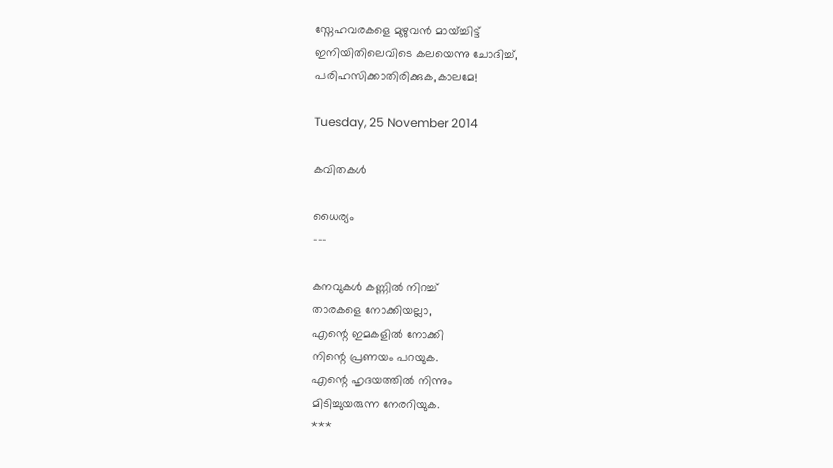സ്നേഹവരകളെ മുഴുവന്‍ മായ്ച്ചിട്ട്
ഇനിയിതിലെവിടെ കലയെന്നു ചോദിച്ച്,
പരിഹസിക്കാതിരിക്കുക,കാലമേ!

Tuesday, 25 November 2014

കവിതകള്‍

ധൈര്യം
---

കനവുകള്‍ കണ്ണില്‍ നിറച്ച്
താരകളെ നോക്കിയല്ലാ,
എന്റെ ഇമകളില്‍ നോക്കി
നിന്റെ പ്രണയം പറയുക.
എന്റെ ഹൃദയത്തില്‍ നിന്നും
മിടിച്ചുയരുന്ന നേരറിയുക.
***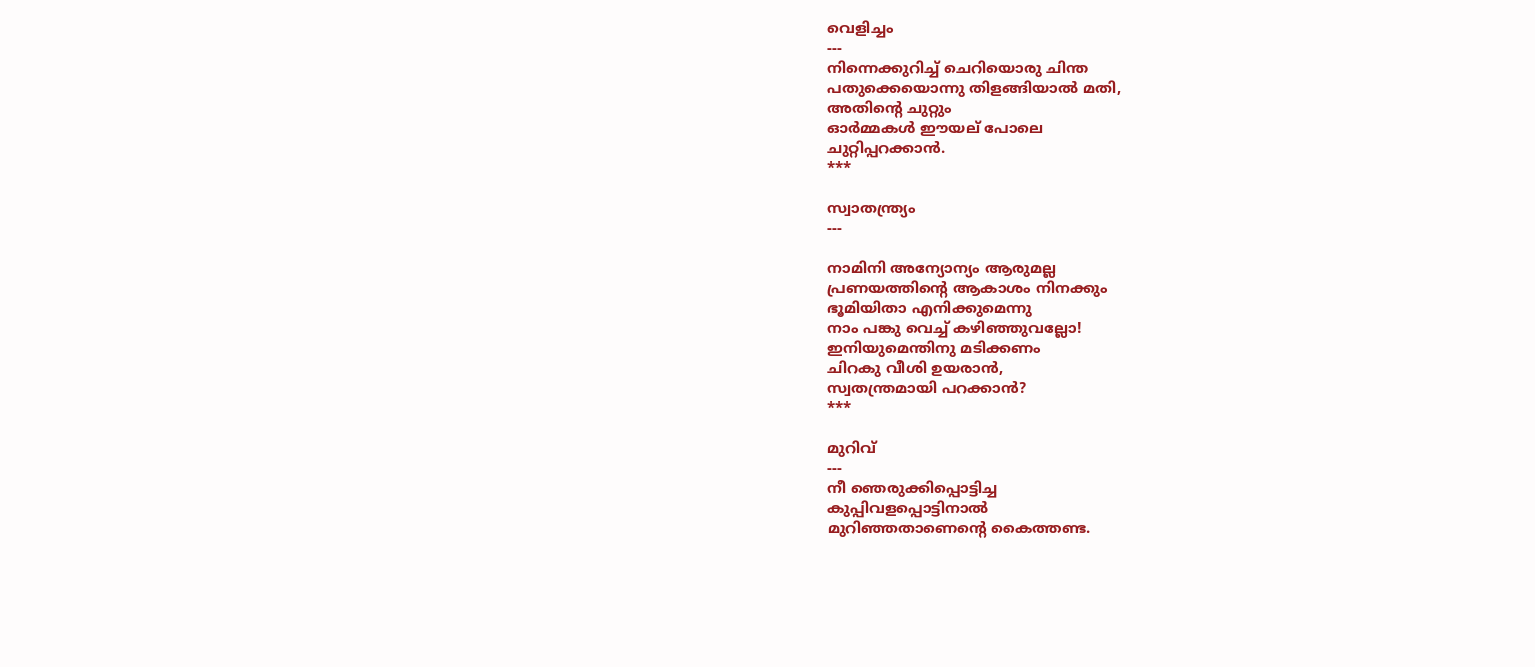വെളിച്ചം
---
നിന്നെക്കുറിച്ച് ചെറിയൊരു ചിന്ത
പതുക്കെയൊന്നു തിളങ്ങിയാല്‍ മതി,
അതിന്റെ ചുറ്റും
ഓര്‍മ്മകള്‍ ഈയല് പോലെ
ചുറ്റിപ്പറക്കാന്‍.
***

സ്വാതന്ത്ര്യം
---

നാമിനി അന്യോന്യം ആരുമല്ല
പ്രണയത്തിന്റെ ആകാശം നിനക്കും
ഭൂമിയിതാ എനിക്കുമെന്നു
നാം പങ്കു വെച്ച് കഴിഞ്ഞുവല്ലോ!
ഇനിയുമെന്തിനു മടിക്കണം
ചിറകു വീശി ഉയരാന്‍,
സ്വതന്ത്രമായി പറക്കാന്‍?
***

മുറിവ്
---
നീ ഞെരുക്കിപ്പൊട്ടിച്ച
കുപ്പിവളപ്പൊട്ടിനാല്‍
മുറിഞ്ഞതാണെന്റെ കൈത്തണ്ട.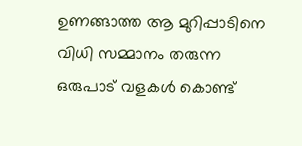ഉണങ്ങാത്ത ആ മുറിപ്പാടിനെ
വിധി സമ്മാനം തരുന്ന
ഒരുപാട് വളകള്‍ കൊണ്ട്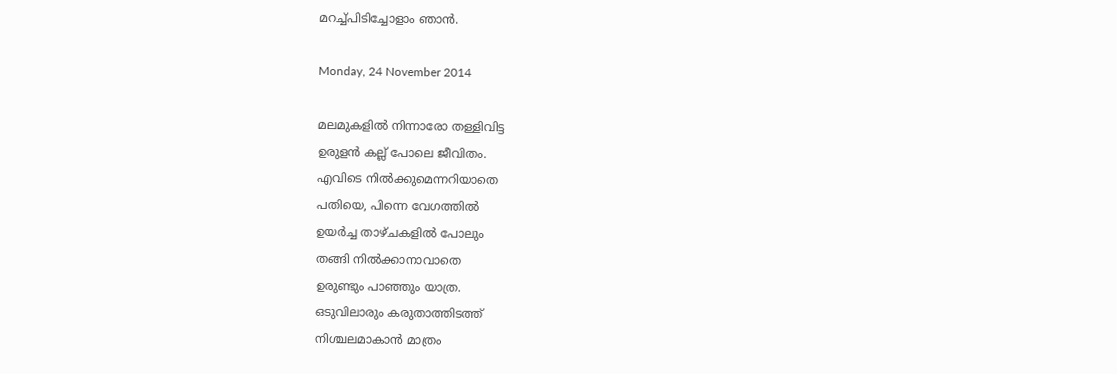മറച്ച്പിടിച്ചോളാം ഞാന്‍.

Monday, 24 November 2014

മലമുകളില്‍ നിന്നാരോ തള്ളിവിട്ട
ഉരുളന്‍ കല്ല്‌ പോലെ ജീവിതം.
എവിടെ നില്‍ക്കുമെന്നറിയാതെ
പതിയെ, പിന്നെ വേഗത്തില്‍
ഉയര്‍ച്ച താഴ്ചകളില്‍ പോലും
തങ്ങി നില്‍ക്കാനാവാതെ
ഉരുണ്ടും പാഞ്ഞും യാത്ര.
ഒടുവിലാരും കരുതാത്തിടത്ത്
നിശ്ചലമാകാന്‍ മാത്രം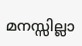മനസ്സില്ലാ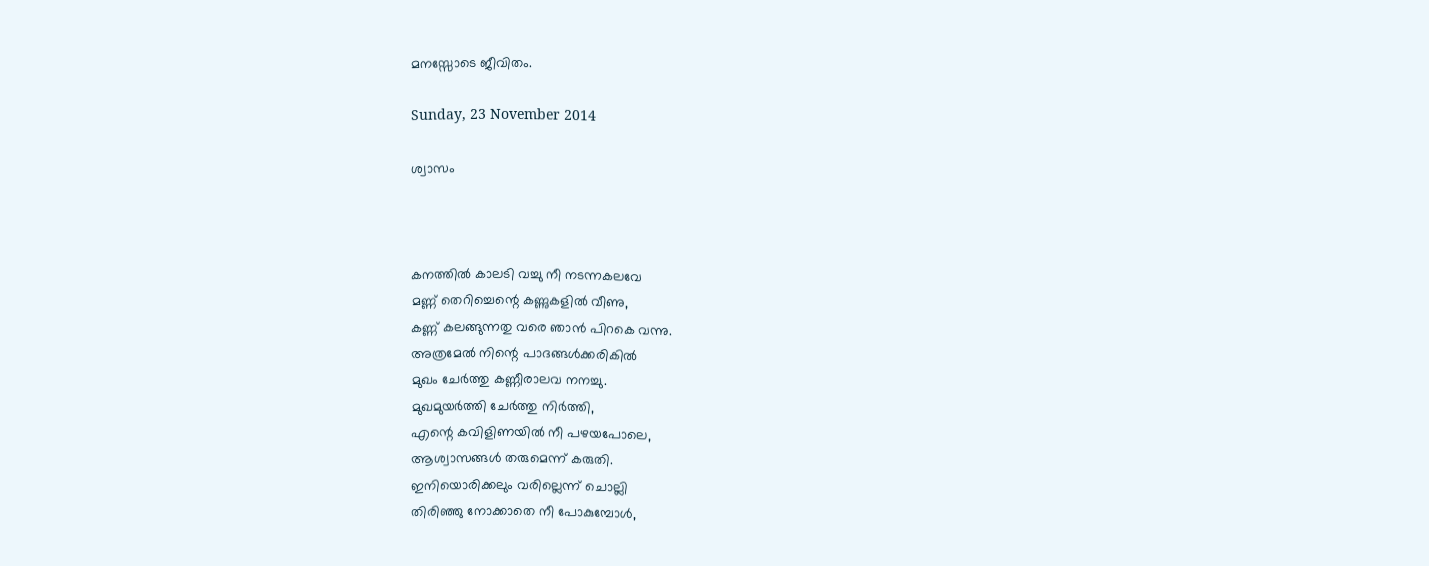മനസ്സോടെ ജീവിതം.

Sunday, 23 November 2014

ശ്വാസം



കനത്തില്‍ കാലടി വച്ചു നീ നടന്നകലവേ
മണ്ണ് തെറിച്ചെന്റെ കണ്ണുകളില്‍ വീണു,
കണ്ണ് കലങ്ങുന്നതു വരെ ഞാന്‍ പിറകെ വന്നു.
അത്രമേല്‍ നിന്റെ പാദങ്ങള്‍ക്കരികില്‍
മുഖം ചേര്‍ത്തു കണ്ണീരാലവ നനച്ചു.
മുഖമുയര്‍ത്തി ചേര്‍ത്തു നിര്‍ത്തി,
എന്റെ കവിളിണയില്‍ നീ പഴയപോലെ,
ആശ്വാസങ്ങള്‍ തരുമെന്ന് കരുതി.
ഇനിയൊരിക്കലും വരില്ലെന്ന് ചൊല്ലി
തിരിഞ്ഞു നോക്കാതെ നീ പോകുമ്പോള്‍,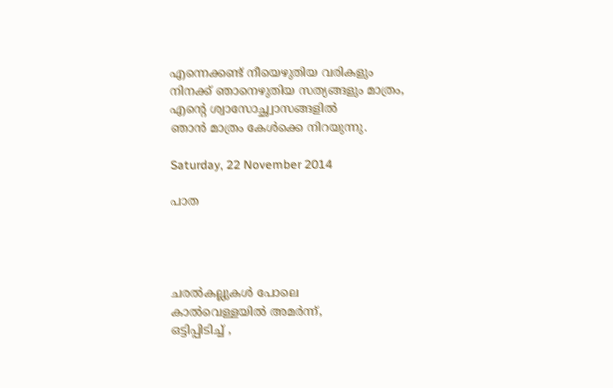എന്നെക്കണ്ട് നീയെഴുതിയ വരികളും
നിനക്ക് ഞാനെഴുതിയ സത്യങ്ങളും മാത്രം,
എന്റെ ശ്വാസോച്ഛ്വാസങ്ങളില്‍
ഞാന്‍ മാത്രം കേള്‍ക്കെ നിറയുന്നു.

Saturday, 22 November 2014

പാത




ചരല്‍കല്ലുകള്‍ പോലെ
കാല്‍വെള്ളയില്‍ അമര്‍ന്ന്,
ഒട്ടിപ്പിടിച്ച് ,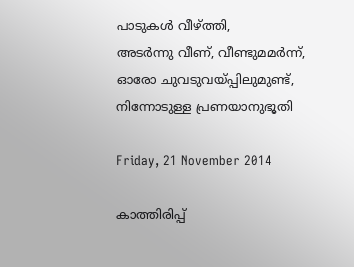പാടുകള്‍ വീഴ്ത്തി,
അടര്‍ന്നു വീണ്, വീണ്ടുമമര്‍ന്ന്‍,
ഓരോ ചുവടുവയ്പ്പിലുമുണ്ട്,
നിന്നോടുള്ള പ്രണയാനുഭൂതി

Friday, 21 November 2014

കാത്തിരിപ്പ്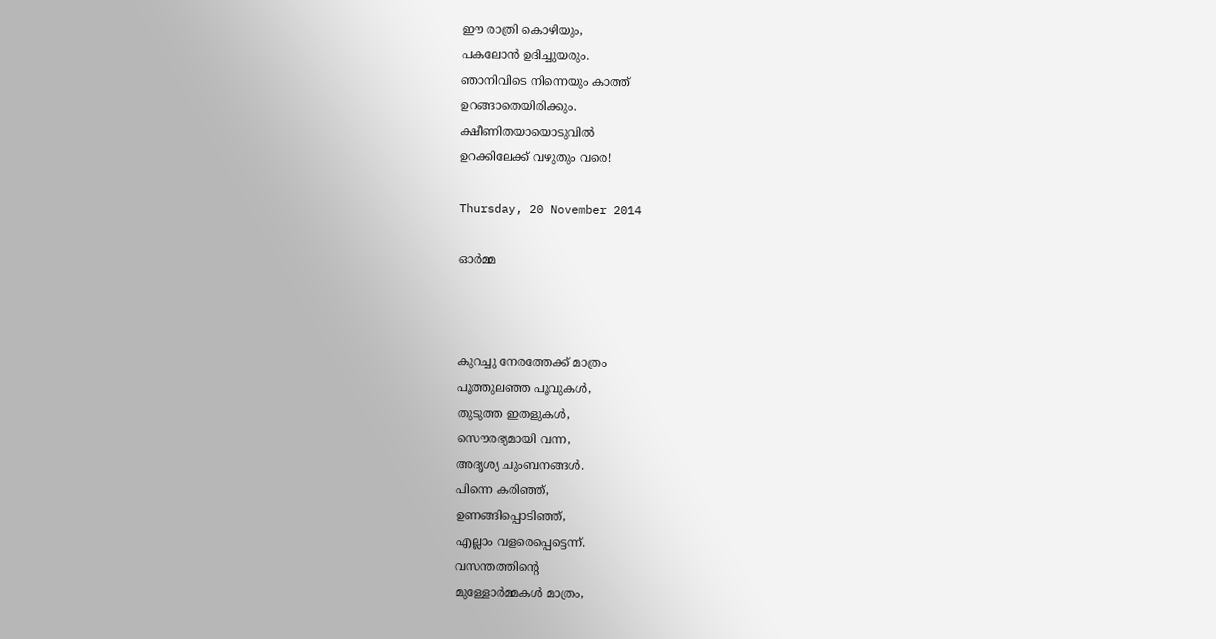ഈ രാത്രി കൊഴിയും,
പകലോന്‍ ഉദിച്ചുയരും.
ഞാനിവിടെ നിന്നെയും കാത്ത്
ഉറങ്ങാതെയിരിക്കും.
ക്ഷീണിതയായൊടുവില്‍
ഉറക്കിലേക്ക് വഴുതും വരെ!

Thursday, 20 November 2014

ഓര്‍മ്മ



കുറച്ചു നേരത്തേക്ക് മാത്രം
പൂത്തുലഞ്ഞ പൂവുകള്‍,
തുടുത്ത ഇതളുകള്‍,
സൌരഭ്യമായി വന്ന,
അദൃശ്യ ചുംബനങ്ങള്‍.
പിന്നെ കരിഞ്ഞ്,
ഉണങ്ങിപ്പൊടിഞ്ഞ്,
എല്ലാം വളരെപ്പെട്ടെന്ന്‍.
വസന്തത്തിന്റെ
മുള്ളോര്‍മ്മകള്‍ മാത്രം,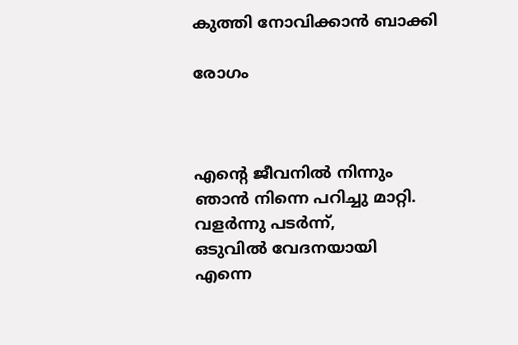കുത്തി നോവിക്കാന്‍ ബാക്കി

രോഗം



എന്റെ ജീവനില്‍ നിന്നും
ഞാന്‍ നിന്നെ പറിച്ചു മാറ്റി.
വളര്‍ന്നു പടര്‍ന്ന്‍,
ഒടുവില്‍ വേദനയായി
എന്നെ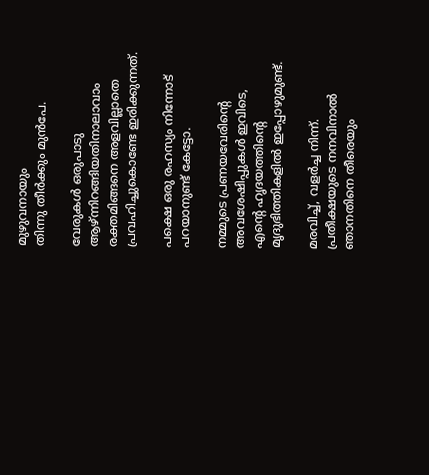മുഴുവനായും
തിന്നു തീര്‍ക്കും മുന്‍പേ.

വേരുകള്‍ ഒരുപാടു
ആഴ്ന്നിറങ്ങിയതിനാലാവാം
രക്തമിങ്ങനെ അളവില്ലാതെ
പ്രവഹിച്ചുകൊണ്ടേ ഇരിക്കുന്നത്.

പക്ഷെ ഒരു രഹസ്യം നിന്നോട്
പറയാനുണ്ട് കേട്ടോ.

നമ്മുടെ പ്രണയവേരിന്റെ
അവശേഷിപ്പുകള്‍ ഇവിടെ,
എന്റെ ഹൃദയത്തിന്റെ
മൃദുഭിത്തികളില്‍ ഇപ്പോഴുമുണ്ട്.

മരവിച്ച്, വളര്‍ച്ച നിന്ന്.
പ്രതീക്ഷയുടെ നനവിനാല്‍
ഞാനതിനെ തീരെയും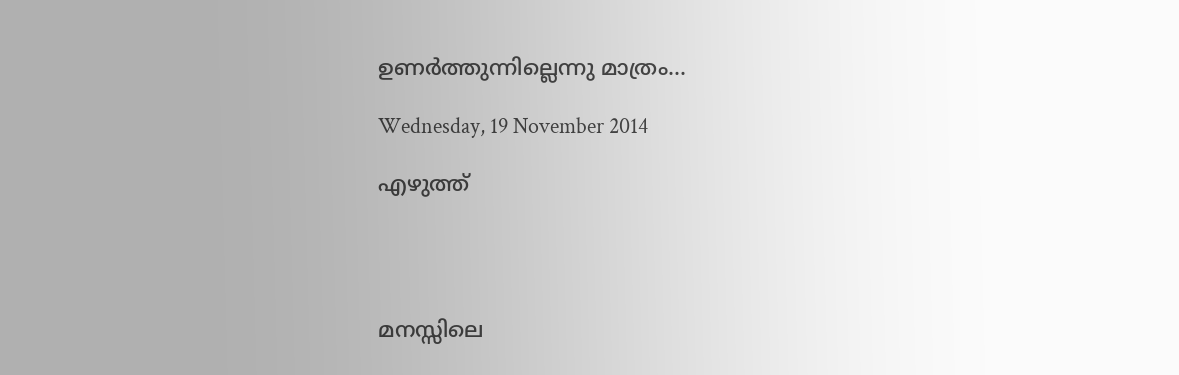ഉണര്‍ത്തുന്നില്ലെന്നു മാത്രം...

Wednesday, 19 November 2014

എഴുത്ത്




മനസ്സിലെ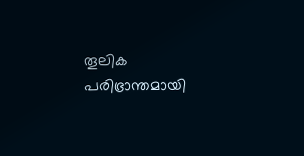തൂലിക
പരിഭ്രാന്തമായി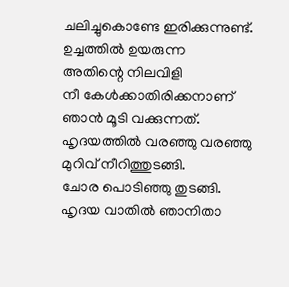ചലിച്ചുകൊണ്ടേ ഇരിക്കുന്നുണ്ട്‌.
ഉച്ചത്തില്‍ ഉയരുന്ന
അതിന്റെ നിലവിളി
നീ കേള്‍ക്കാതിരിക്കനാണ്
ഞാന്‍ മൂടി വക്കുന്നത്.
ഹൃദയത്തില്‍ വരഞ്ഞു വരഞ്ഞു
മുറിവ് നീറിത്തുടങ്ങി.
ചോര പൊടിഞ്ഞു തുടങ്ങി.
ഹൃദയ വാതില്‍ ഞാനിതാ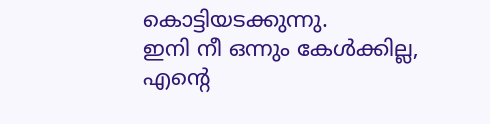കൊട്ടിയടക്കുന്നു.
ഇനി നീ ഒന്നും കേള്‍ക്കില്ല,
എന്റെ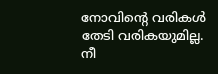നോവിന്റെ വരികള്‍
തേടി വരികയുമില്ല.
നീ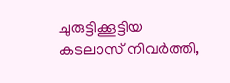ചുരുട്ടിക്കൂട്ടിയ
കടലാസ് നിവര്‍ത്തി,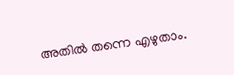അതില്‍ തന്നെ എഴുതാം.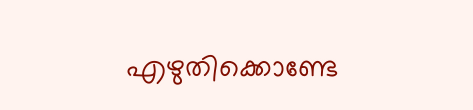എഴുതിക്കൊണ്ടേ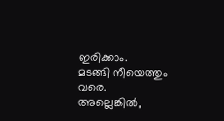ഇരിക്കാം.
മടങ്ങി നീയെത്തും വരെ.
അല്ലെങ്കില്‍,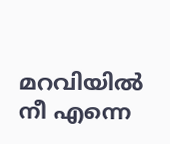മറവിയില്‍ നീ എന്നെ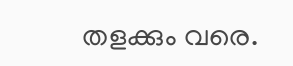തളക്കും വരെ.